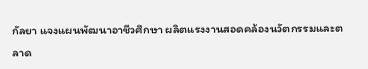กัลยา แจงแผนพัฒนาอาชีวศึกษา ผลิตแรงงานสอดคล้องนวัตกรรมและตลาด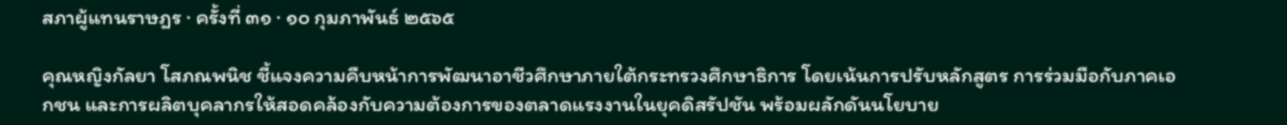สภาผู้แทนราษฎร · ครั้งที่ ๓๑ · ๑๐ กุมภาพันธ์ ๒๕๖๕

คุณหญิงกัลยา โสภณพนิช ชี้แจงความคืบหน้าการพัฒนาอาชีวศึกษาภายใต้กระทรวงศึกษาธิการ โดยเน้นการปรับหลักสูตร การร่วมมือกับภาคเอกชน และการผลิตบุคลากรให้สอดคล้องกับความต้องการของตลาดแรงงานในยุคดิสรัปชัน พร้อมผลักดันนโยบาย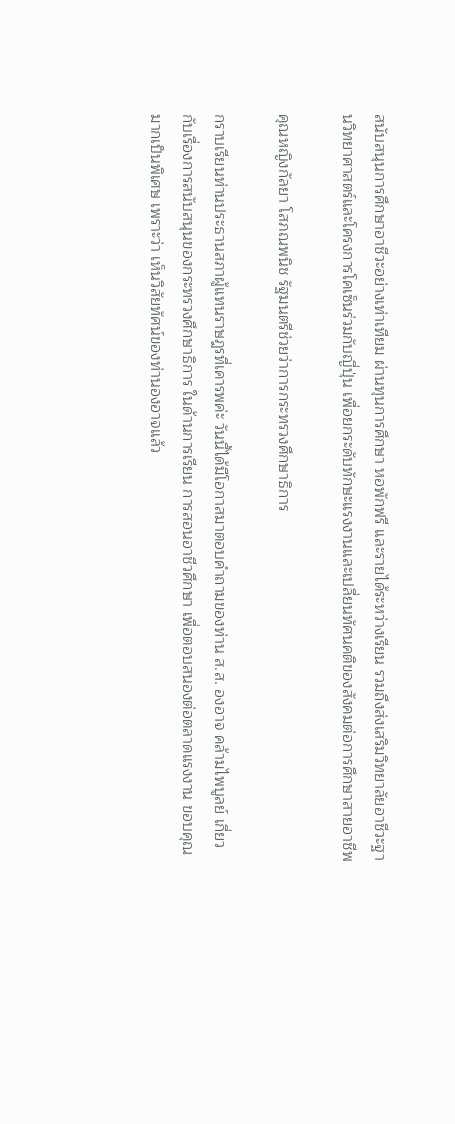สนับสนุนการศึกษาอาชีวะอย่างเท่าเทียม ผ่านทุนการศึกษา หอพักฟรี และรายได้ระหว่างเรียน รวมถึงส่งเสริมวิทยาลัยอาชีวะฐานวิทยาศาสตร์และโครงการโคเซ็นร่วมกับญี่ปุ่น เพื่อยกระดับทักษะแรงงานและเปลี่ยนทัศนคติของสังคมต่อการศึกษาสายอาชีพ

คุณหญิงกัลยา โสภณพนิช รัฐมนตรีช่วยว่าการกระทรวงศึกษาธิการ

กราบเรียนท่านประธานสภาผู้แทนราษฎรที่เคารพค่ะ วันนี้ได้มีโอกาสมาตอบคำถามของท่าน ส.ส. องอาจ คล้ามไพบูลย์ เกี่ยวกับเรื่องการสนับสนุนของกระทรวงศึกษาธิการ ในด้านการเรียน การสอนอาชีวศึกษา เพื่อตอบสนองต่อตลาดแรงงาน ขอบคุณมากเป็นพิเศษ เพราะว่า เห็นวิสัยทัศน์ของท่านองอาจแล้ว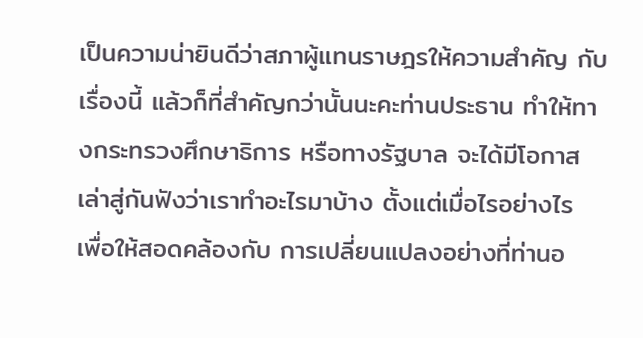เป็นความน่ายินดีว่าสภาผู้แทนราษฎรให้ความสำคัญ กับเรื่องนี้ แล้วก็ที่สำคัญกว่านั้นนะคะท่านประธาน ทำให้ทางกระทรวงศึกษาธิการ หรือทางรัฐบาล จะได้มีโอกาสเล่าสู่กันฟังว่าเราทำอะไรมาบ้าง ตั้งแต่เมื่อไรอย่างไร เพื่อให้สอดคล้องกับ การเปลี่ยนแปลงอย่างที่ท่านอ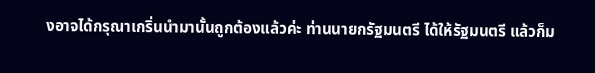งอาจได้กรุณาเกริ่นนำมานั้นถูกต้องแล้วค่ะ ท่านนายกรัฐมนตรี ได้ให้รัฐมนตรี แล้วก็ม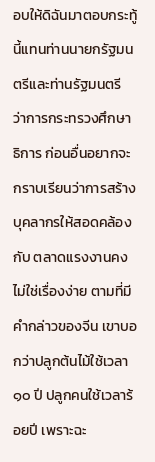อบให้ดิฉันมาตอบกระทู้นี้แทนท่านนายกรัฐมนตรีและท่านรัฐมนตรี ว่าการกระทรวงศึกษาธิการ ก่อนอื่นอยากจะกราบเรียนว่าการสร้างบุคลากรให้สอดคล้องกับ ตลาดแรงงานคงไม่ใช่เรื่องง่าย ตามที่มีคำกล่าวของจีน เขาบอกว่าปลูกต้นไม้ใช้เวลา ๑๐ ปี ปลูกคนใช้เวลาร้อยปี เพราะฉะ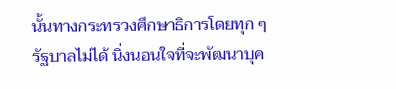นั้นทางกระทรวงศึกษาธิการโดยทุก ๆ รัฐบาลไม่ได้ นิ่งนอนใจที่จะพัฒนาบุค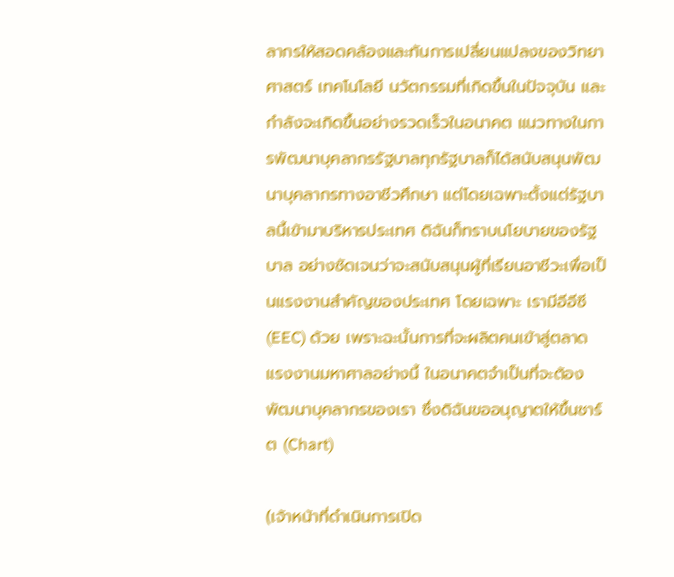ลากรให้สอดคล้องและทันการเปลี่ยนแปลงของวิทยาศาสตร์ เทคโนโลยี นวัตกรรมที่เกิดขึ้นในปัจจุบัน และกำลังจะเกิดขึ้นอย่างรวดเร็วในอนาคต แนวทางในการพัฒนาบุคลากรรัฐบาลทุกรัฐบาลก็ได้สนับสนุนพัฒนาบุคลากรทางอาชีวศึกษา แต่โดยเฉพาะตั้งแต่รัฐบาลนี้เข้ามาบริหารประเทศ ดิฉันก็ทราบนโยบายของรัฐบาล อย่างชัดเจนว่าจะสนับสนุนผู้ที่เรียนอาชีวะเพื่อเป็นแรงงานสำคัญของประเทศ โดยเฉพาะ เรามีอีอีซี (EEC) ด้วย เพราะฉะนั้นการที่จะผลิตคนเข้าสู่ตลาดแรงงานมหาศาลอย่างนี้ ในอนาคตจำเป็นที่จะต้องพัฒนาบุคลากรของเรา ซึ่งดิฉันขออนุญาตให้ขึ้นชาร์ต (Chart)

(เจ้าหน้าที่ดำเนินการเปิด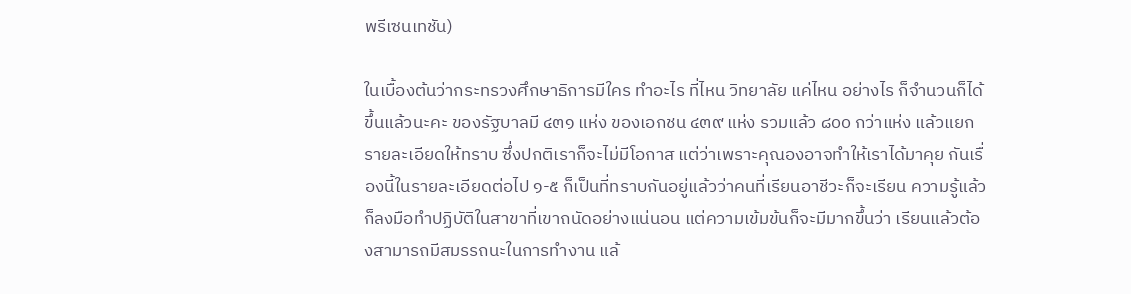พรีเซนเทชัน)

ในเบื้องต้นว่ากระทรวงศึกษาธิการมีใคร ทำอะไร ที่ไหน วิทยาลัย แค่ไหน อย่างไร ก็จำนวนก็ได้ ขึ้นแล้วนะคะ ของรัฐบาลมี ๔๓๑ แห่ง ของเอกชน ๔๓๙ แห่ง รวมแล้ว ๘๐๐ กว่าแห่ง แล้วแยกรายละเอียดให้ทราบ ซึ่งปกติเราก็จะไม่มีโอกาส แต่ว่าเพราะคุณองอาจทำให้เราได้มาคุย กันเรื่องนี้ในรายละเอียดต่อไป ๑-๕ ก็เป็นที่ทราบกันอยู่แล้วว่าคนที่เรียนอาชีวะก็จะเรียน ความรู้แล้วก็ลงมือทำปฏิบัติในสาขาที่เขาถนัดอย่างแน่นอน แต่ความเข้มข้นก็จะมีมากขึ้นว่า เรียนแล้วต้องสามารถมีสมรรถนะในการทำงาน แล้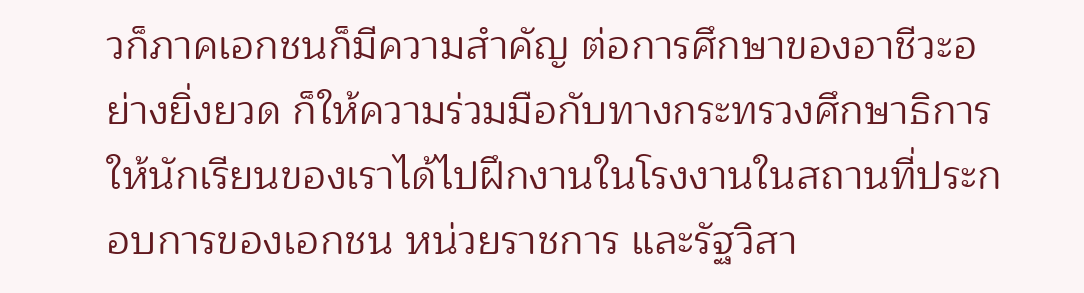วก็ภาคเอกชนก็มีความสำคัญ ต่อการศึกษาของอาชีวะอย่างยิ่งยวด ก็ให้ความร่วมมือกับทางกระทรวงศึกษาธิการ ให้นักเรียนของเราได้ไปฝึกงานในโรงงานในสถานที่ประกอบการของเอกชน หน่วยราชการ และรัฐวิสา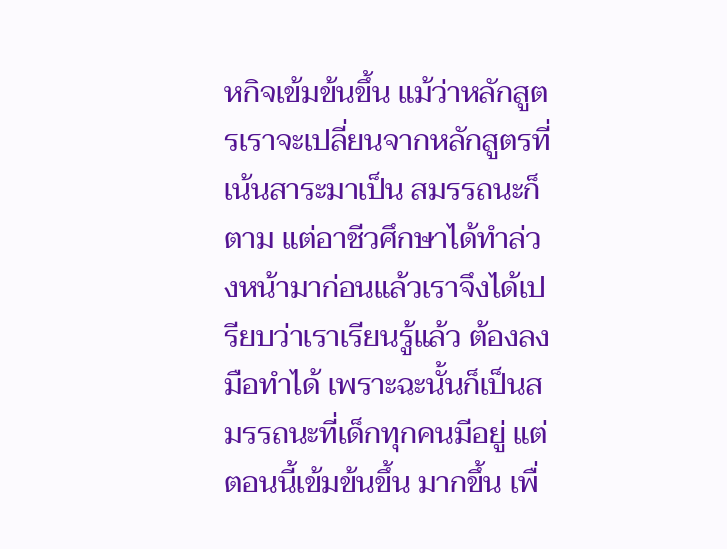หกิจเข้มข้นขึ้น แม้ว่าหลักสูตรเราจะเปลี่ยนจากหลักสูตรที่เน้นสาระมาเป็น สมรรถนะก็ตาม แต่อาชีวศึกษาได้ทำล่วงหน้ามาก่อนแล้วเราจึงได้เปรียบว่าเราเรียนรู้แล้ว ต้องลงมือทำได้ เพราะฉะนั้นก็เป็นสมรรถนะที่เด็กทุกคนมีอยู่ แต่ตอนนี้เข้มข้นขึ้น มากขึ้น เพื่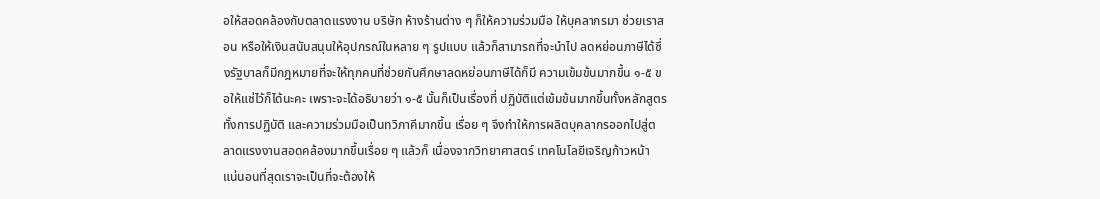อให้สอดคล้องกับตลาดแรงงาน บริษัท ห้างร้านต่าง ๆ ก็ให้ความร่วมมือ ให้บุคลากรมา ช่วยเราสอน หรือให้เงินสนับสนุนให้อุปกรณ์ในหลาย ๆ รูปแบบ แล้วก็สามารถที่จะนำไป ลดหย่อนภาษีได้ซึ่งรัฐบาลก็มีกฎหมายที่จะให้ทุกคนที่ช่วยกันศึกษาลดหย่อนภาษีได้ก็มี ความเข้มข้นมากขึ้น ๑-๕ ขอให้แช่ไว้ก็ได้นะคะ เพราะจะได้อธิบายว่า ๑-๕ นั้นก็เป็นเรื่องที่ ปฏิบัติแต่เข้มข้นมากขึ้นทั้งหลักสูตร ทั้งการปฏิบัติ และความร่วมมือเป็นทวิภาคีมากขึ้น เรื่อย ๆ จึงทำให้การผลิตบุคลากรออกไปสู่ตลาดแรงงานสอดคล้องมากขึ้นเรื่อย ๆ แล้วก็ เนื่องจากวิทยาศาสตร์ เทคโนโลยีเจริญก้าวหน้า แน่นอนที่สุดเราจะเป็นที่จะต้องให้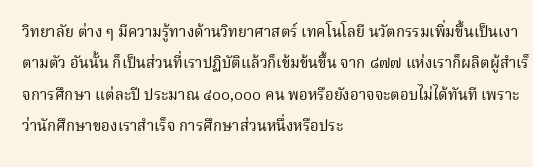วิทยาลัย ต่าง ๆ มีความรู้ทางด้านวิทยาศาสตร์ เทคโนโลยี นวัตกรรมเพิ่มขึ้นเป็นเงาตามตัว อันนั้น ก็เป็นส่วนที่เราปฏิบัติแล้วก็เข้มข้นขึ้น จาก ๘๗๗ แห่งเราก็ผลิตผู้สำเร็จการศึกษา แต่ละปี ประมาณ ๔๐๐,๐๐๐ คน พอหรือยังอาจจะตอบไม่ได้ทันที เพราะว่านักศึกษาของเราสำเร็จ การศึกษาส่วนหนึ่งหรือประ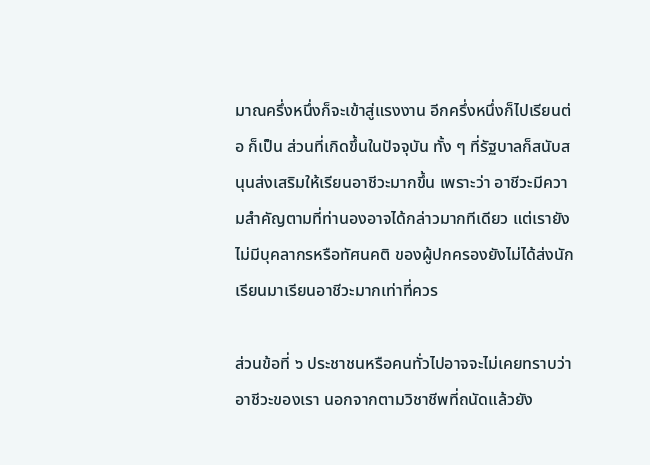มาณครึ่งหนึ่งก็จะเข้าสู่แรงงาน อีกครึ่งหนึ่งก็ไปเรียนต่อ ก็เป็น ส่วนที่เกิดขึ้นในปัจจุบัน ทั้ง ๆ ที่รัฐบาลก็สนับสนุนส่งเสริมให้เรียนอาชีวะมากขึ้น เพราะว่า อาชีวะมีความสำคัญตามที่ท่านองอาจได้กล่าวมากทีเดียว แต่เรายังไม่มีบุคลากรหรือทัศนคติ ของผู้ปกครองยังไม่ได้ส่งนักเรียนมาเรียนอาชีวะมากเท่าที่ควร

ส่วนข้อที่ ๖ ประชาชนหรือคนทั่วไปอาจจะไม่เคยทราบว่าอาชีวะของเรา นอกจากตามวิชาชีพที่ถนัดแล้วยัง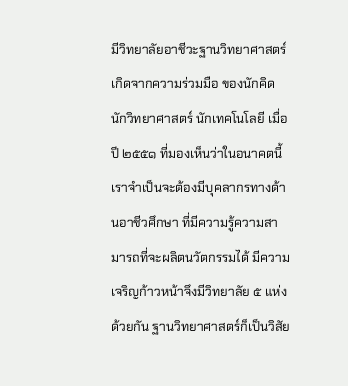มีวิทยาลัยอาชีวะฐานวิทยาศาสตร์ เกิดจากความร่วมมือ ของนักคิด นักวิทยาศาสตร์ นักเทคโนโลยี เมื่อปี ๒๕๕๑ ที่มองเห็นว่าในอนาคตนี้เราจำเป็นจะต้องมีบุคลากรทางด้านอาชีวศึกษา ที่มีความรู้ความสามารถที่จะผลิตนวัตกรรมได้ มีความเจริญก้าวหน้าจึงมีวิทยาลัย ๕ แห่ง ด้วยกัน ฐานวิทยาศาสตร์ก็เป็นวิสัย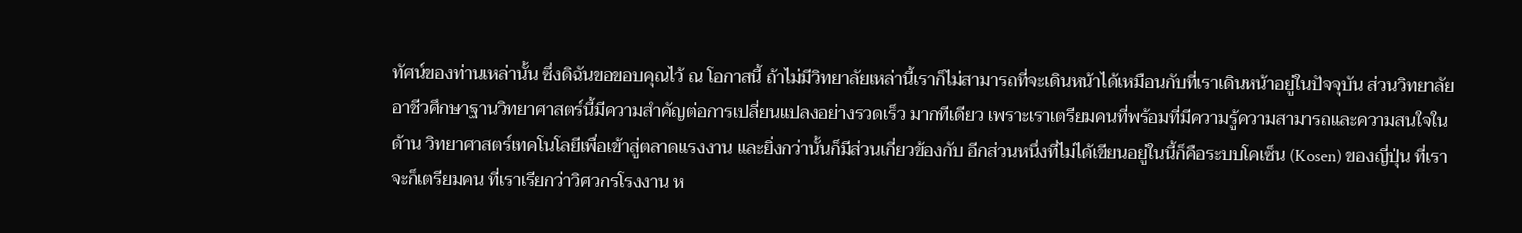ทัศน์ของท่านเหล่านั้น ซึ่งดิฉันขอขอบคุณไว้ ณ โอกาสนี้ ถ้าไม่มีวิทยาลัยเหล่านี้เราก็ไม่สามารถที่จะเดินหน้าได้เหมือนกับที่เราเดินหน้าอยู่ในปัจจุบัน ส่วนวิทยาลัยอาชีวศึกษาฐานวิทยาศาสตร์นี้มีความสำคัญต่อการเปลี่ยนแปลงอย่างรวดเร็ว มากทีเดียว เพราะเราเตรียมคนที่พร้อมที่มีความรู้ความสามารถและความสนใจในด้าน วิทยาศาสตร์เทคโนโลยีเพื่อเข้าสู่ตลาดแรงงาน และยิ่งกว่านั้นก็มีส่วนเกี่ยวข้องกับ อีกส่วนหนึ่งที่ไม่ได้เขียนอยู่ในนี้ก็คือระบบโคเซ็น (Kosen) ของญี่ปุ่น ที่เราจะก็เตรียมคน ที่เราเรียกว่าวิศวกรโรงงาน ห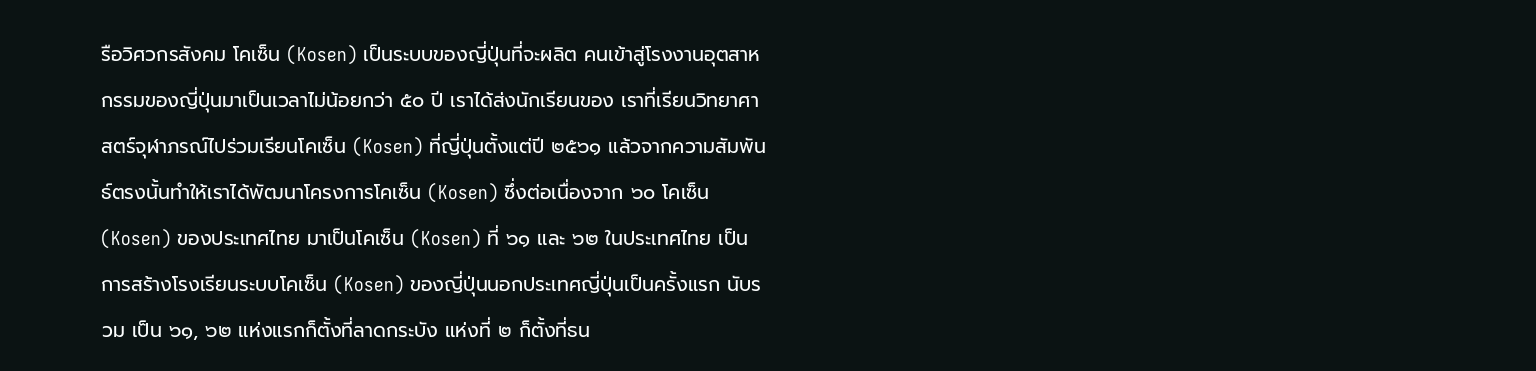รือวิศวกรสังคม โคเซ็น (Kosen) เป็นระบบของญี่ปุ่นที่จะผลิต คนเข้าสู่โรงงานอุตสาหกรรมของญี่ปุ่นมาเป็นเวลาไม่น้อยกว่า ๕๐ ปี เราได้ส่งนักเรียนของ เราที่เรียนวิทยาศาสตร์จุฬาภรณ์ไปร่วมเรียนโคเซ็น (Kosen) ที่ญี่ปุ่นตั้งแต่ปี ๒๕๖๑ แล้วจากความสัมพันธ์ตรงนั้นทำให้เราได้พัฒนาโครงการโคเซ็น (Kosen) ซึ่งต่อเนื่องจาก ๖๐ โคเซ็น (Kosen) ของประเทศไทย มาเป็นโคเซ็น (Kosen) ที่ ๖๑ และ ๖๒ ในประเทศไทย เป็นการสร้างโรงเรียนระบบโคเซ็น (Kosen) ของญี่ปุ่นนอกประเทศญี่ปุ่นเป็นครั้งแรก นับรวม เป็น ๖๑, ๖๒ แห่งแรกก็ตั้งที่ลาดกระบัง แห่งที่ ๒ ก็ตั้งที่ธน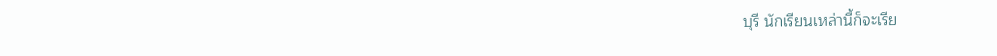บุรี นักเรียนเหล่านี้ก็จะเรีย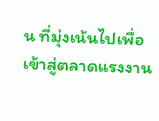น ที่มุ่งเน้นไปเพื่อเข้าสู่ตลาดแรงงาน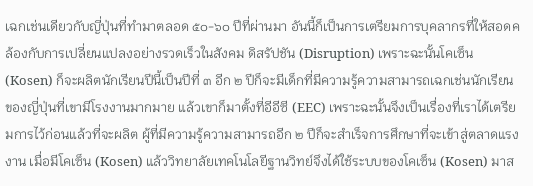เฉกเช่นเดียวกับญี่ปุ่นที่ทำมาตลอด ๕๐-๖๐ ปีที่ผ่านมา อันนี้ก็เป็นการเตรียมการบุคลากรที่ให้สอดคล้องกับการเปลี่ยนแปลงอย่างรวดเร็วในสังคม ดิสรัปชัน (Disruption) เพราะฉะนั้นโคเซ็น (Kosen) ก็จะผลิตนักเรียนปีนี้เป็นปีที่ ๓ อีก ๒ ปีก็จะมีเด็กที่มีความรู้ความสามารถเฉกเช่นนักเรียนของญี่ปุ่นที่เขามีโรงงานมากมาย แล้วเขาก็มาตั้งที่อีอีซี (EEC) เพราะฉะนั้นจึงเป็นเรื่องที่เราได้เตรียมการไว้ก่อนแล้วที่จะผลิต ผู้ที่มีความรู้ความสามารถอีก ๒ ปีก็จะสำเร็จการศึกษาที่จะเข้าสู่ตลาดแรงงาน เมื่อมีโคเซ็น (Kosen) แล้ววิทยาลัยเทคโนโลยีฐานวิทย์จึงได้ใช้ระบบของโคเซ็น (Kosen) มาส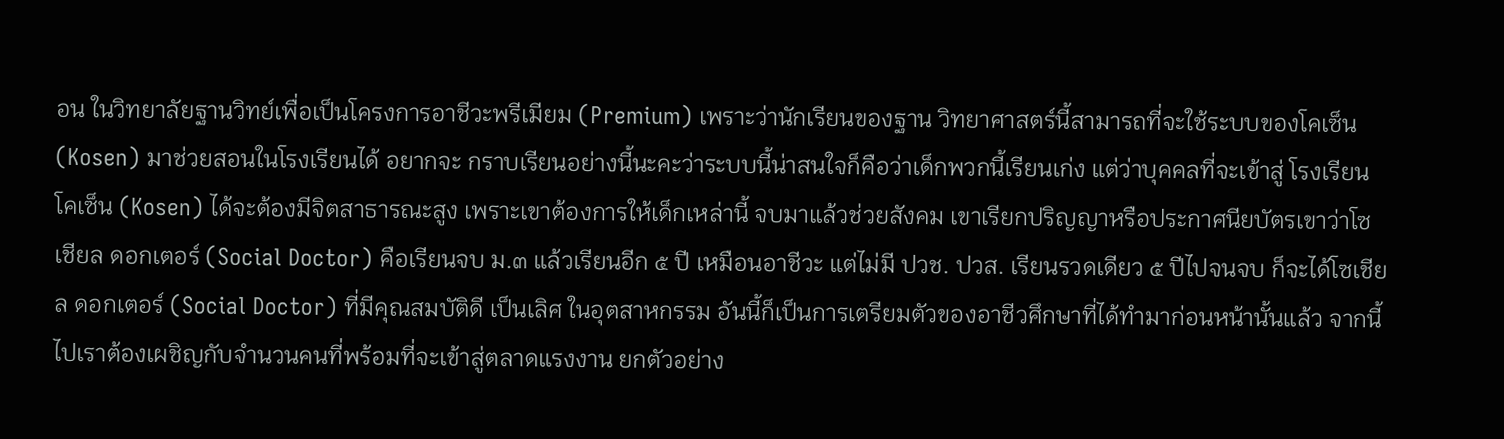อน ในวิทยาลัยฐานวิทย์เพื่อเป็นโครงการอาชีวะพรีเมียม (Premium) เพราะว่านักเรียนของฐาน วิทยาศาสตร์นี้สามารถที่จะใช้ระบบของโคเซ็น (Kosen) มาช่วยสอนในโรงเรียนได้ อยากจะ กราบเรียนอย่างนี้นะคะว่าระบบนี้น่าสนใจก็คือว่าเด็กพวกนี้เรียนเก่ง แต่ว่าบุคคลที่จะเข้าสู่ โรงเรียนโคเซ็น (Kosen) ได้จะต้องมีจิตสาธารณะสูง เพราะเขาต้องการให้เด็กเหล่านี้ จบมาแล้วช่วยสังคม เขาเรียกปริญญาหรือประกาศนียบัตรเขาว่าโซเชียล ดอกเตอร์ (Social Doctor) คือเรียนจบ ม.๓ แล้วเรียนอีก ๕ ปี เหมือนอาชีวะ แต่ไม่มี ปวช. ปวส. เรียนรวดเดียว ๕ ปีไปจนจบ ก็จะได้โซเชียล ดอกเตอร์ (Social Doctor) ที่มีคุณสมบัติดี เป็นเลิศ ในอุตสาหกรรม อันนี้ก็เป็นการเตรียมตัวของอาชีวศึกษาที่ได้ทำมาก่อนหน้านั้นแล้ว จากนี้ไปเราต้องเผชิญกับจำนวนคนที่พร้อมที่จะเข้าสู่ตลาดแรงงาน ยกตัวอย่าง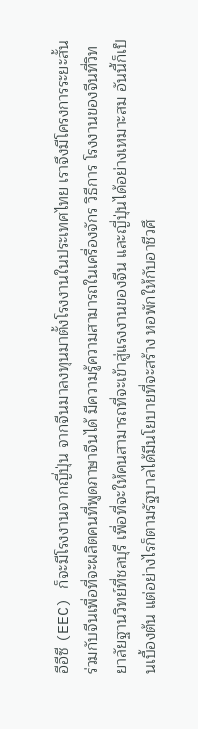อีอีซี (EEC) ก็จะมีโรงงานจากญี่ปุ่น จากจีนมาลงทุนมาตั้งโรงงานในประเทศไทย เราจึงมีโครงการระยะสั้น ร่วมกับจีนเพื่อที่จะผลิตคนที่พูดภาษาจีนได้ มีความรู้ความสามารถในเครื่องจักร วิธีการ โรงงานของจีนที่วิทยาลัยฐานวิทย์ที่ชลบุรี เพื่อที่จะให้คนสามารถที่จะเข้าสู่แรงงานของจีน และญี่ปุ่นได้อย่างเหมาะสม อันนี้ก็เป็นเบื้องต้น แต่อย่างไรก็ตามรัฐบาลได้มีนโยบายที่จะสร้าง หอพักให้กับอาชีวศึ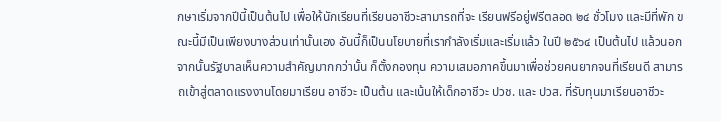กษาเริ่มจากปีนี้เป็นต้นไป เพื่อให้นักเรียนที่เรียนอาชีวะสามารถที่จะ เรียนฟรีอยู่ฟรีตลอด ๒๔ ชั่วโมง และมีที่พัก ขณะนี้มีเป็นเพียงบางส่วนเท่านั้นเอง อันนี้ก็เป็นนโยบายที่เรากำลังเริ่มและเริ่มแล้ว ในปี ๒๕๖๔ เป็นต้นไป แล้วนอกจากนั้นรัฐบาลเห็นความสำคัญมากกว่านั้น ก็ตั้งกองทุน ความเสมอภาคขึ้นมาเพื่อช่วยคนยากจนที่เรียนดี สามารถเข้าสู่ตลาดแรงงานโดยมาเรียน อาชีวะ เป็นต้น และเน้นให้เด็กอาชีวะ ปวช. และ ปวส. ที่รับทุนมาเรียนอาชีวะ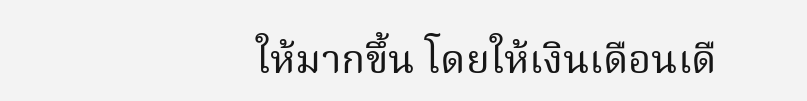ให้มากขึ้น โดยให้เงินเดือนเดื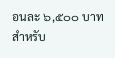อนละ ๖,๕๐๐ บาท สำหรับ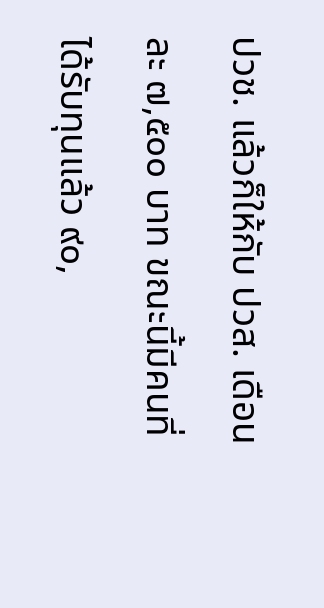ปวช. แล้วก็ให้กับ ปวส. เดือนละ ๗,๕๐๐ บาท ขณะนี้มีคนที่ได้รับทุนแล้ว ๙๐,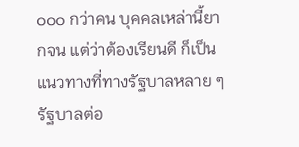๐๐๐ กว่าคน บุคคลเหล่านี้ยากจน แต่ว่าต้องเรียนดี ก็เป็นแนวทางที่ทางรัฐบาลหลาย ๆ รัฐบาลต่อ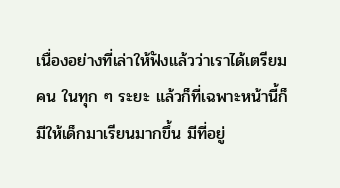เนื่องอย่างที่เล่าให้ฟังแล้วว่าเราได้เตรียมคน ในทุก ๆ ระยะ แล้วก็ที่เฉพาะหน้านี้ก็มีให้เด็กมาเรียนมากขึ้น มีที่อยู่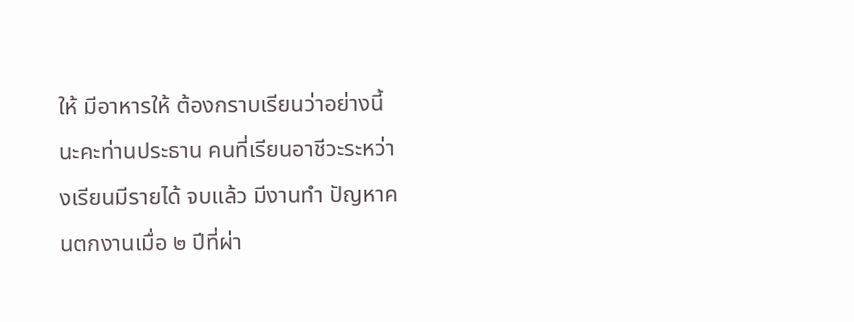ให้ มีอาหารให้ ต้องกราบเรียนว่าอย่างนี้นะคะท่านประธาน คนที่เรียนอาชีวะระหว่างเรียนมีรายได้ จบแล้ว มีงานทำ ปัญหาคนตกงานเมื่อ ๒ ปีที่ผ่า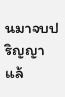นมาจบปริญญาแล้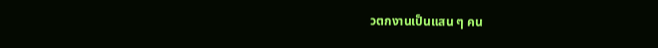วตกงานเป็นแสน ๆ คน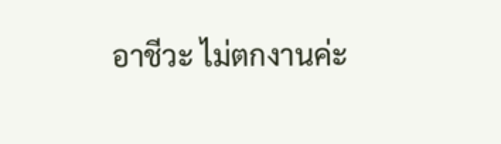อาชีวะ ไม่ตกงานค่ะ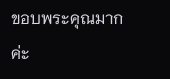ขอบพระคุณมากค่ะ